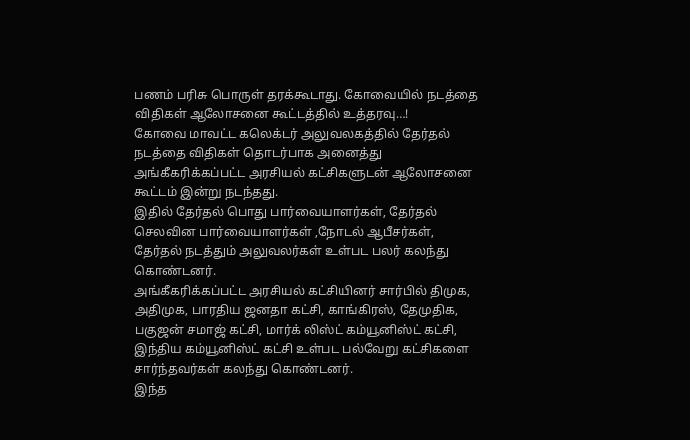பணம் பரிசு பொருள் தரக்கூடாது. கோவையில் நடத்தை விதிகள் ஆலோசனை கூட்டத்தில் உத்தரவு…!
கோவை மாவட்ட கலெக்டர் அலுவலகத்தில் தேர்தல் நடத்தை விதிகள் தொடர்பாக அனைத்து அங்கீகரிக்கப்பட்ட அரசியல் கட்சிகளுடன் ஆலோசனை கூட்டம் இன்று நடந்தது.
இதில் தேர்தல் பொது பார்வையாளர்கள், தேர்தல் செலவின பார்வையாளர்கள் ,நோடல் ஆபீசர்கள், தேர்தல் நடத்தும் அலுவலர்கள் உள்பட பலர் கலந்து கொண்டனர்.
அங்கீகரிக்கப்பட்ட அரசியல் கட்சியினர் சார்பில் திமுக, அதிமுக, பாரதிய ஜனதா கட்சி, காங்கிரஸ், தேமுதிக, பகுஜன் சமாஜ் கட்சி, மார்க் லிஸ்ட் கம்யூனிஸ்ட் கட்சி, இந்திய கம்யூனிஸ்ட் கட்சி உள்பட பல்வேறு கட்சிகளை சார்ந்தவர்கள் கலந்து கொண்டனர்.
இந்த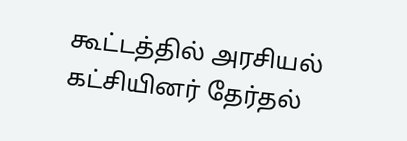கூட்டத்தில் அரசியல் கட்சியினர் தேர்தல்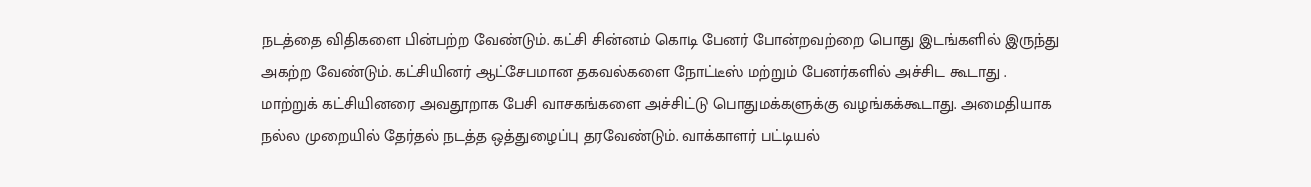நடத்தை விதிகளை பின்பற்ற வேண்டும். கட்சி சின்னம் கொடி பேனர் போன்றவற்றை பொது இடங்களில் இருந்து அகற்ற வேண்டும். கட்சியினர் ஆட்சேபமான தகவல்களை நோட்டீஸ் மற்றும் பேனர்களில் அச்சிட கூடாது .
மாற்றுக் கட்சியினரை அவதூறாக பேசி வாசகங்களை அச்சிட்டு பொதுமக்களுக்கு வழங்கக்கூடாது. அமைதியாக நல்ல முறையில் தேர்தல் நடத்த ஒத்துழைப்பு தரவேண்டும். வாக்காளர் பட்டியல்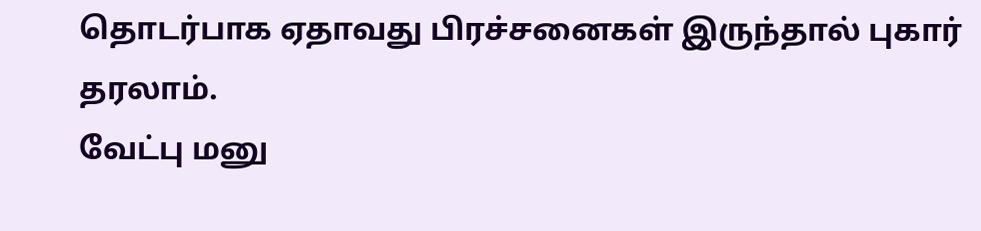தொடர்பாக ஏதாவது பிரச்சனைகள் இருந்தால் புகார் தரலாம்.
வேட்பு மனு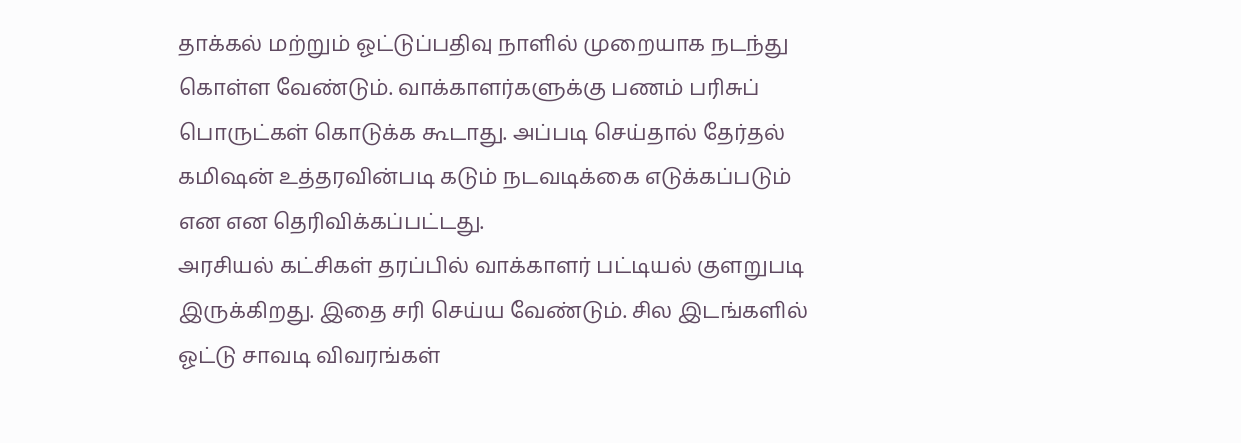தாக்கல் மற்றும் ஓட்டுப்பதிவு நாளில் முறையாக நடந்து கொள்ள வேண்டும். வாக்காளர்களுக்கு பணம் பரிசுப் பொருட்கள் கொடுக்க கூடாது. அப்படி செய்தால் தேர்தல் கமிஷன் உத்தரவின்படி கடும் நடவடிக்கை எடுக்கப்படும் என என தெரிவிக்கப்பட்டது.
அரசியல் கட்சிகள் தரப்பில் வாக்காளர் பட்டியல் குளறுபடி இருக்கிறது. இதை சரி செய்ய வேண்டும். சில இடங்களில் ஓட்டு சாவடி விவரங்கள்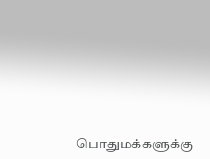பொதுமக்களுக்கு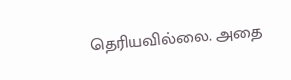தெரியவில்லை. அதை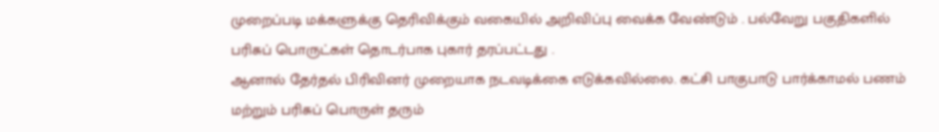முறைப்படி மக்களுக்கு தெரிவிக்கும் வகையில் அறிவிப்பு வைக்க வேண்டும் . பல்வேறு பகுதிகளில் பரிசுப் பொருட்கள் தொடர்பாக புகார் தரப்பட்டது .
ஆனால் தேர்தல் பிரிவினர் முறையாக நடவடிக்கை எடுக்கவில்லை. கட்சி பாகுபாடு பார்க்காமல் பணம் மற்றும் பரிசுப் பொருள் தரும்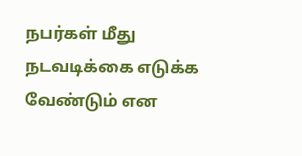நபர்கள் மீது நடவடிக்கை எடுக்க வேண்டும் என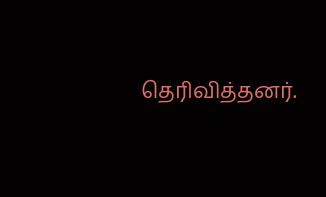தெரிவித்தனர்.